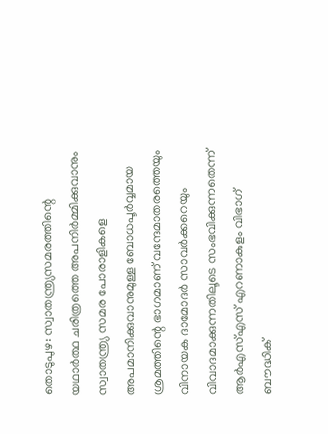തൊടുപുഴ: സ്വാതന്ത്ര്യസമരത്തിന്റെ യഥാർത്ഥ ചരിത്രത്തെ അപനിർമ്മിക്കുവാനും സ്വാതന്ത്ര്യ സമര പോരാളികളെ അപമാനിക്കുവാനുമുള്ള ബോധപൂർവ്വമായ ശ്രമത്തിന്റെ ഭാഗമാണ് വന്ദേമാതരത്തെയും വിനായക ദാമോദർ സാവർക്കറെയും വിവാദമാക്കുന്നതിലൂടെ സംഭവിക്കുന്നതെന്ന് ആർഎസ്എസ് എറണാകുളം വിഭാഗ് ബൗദ്ധിക്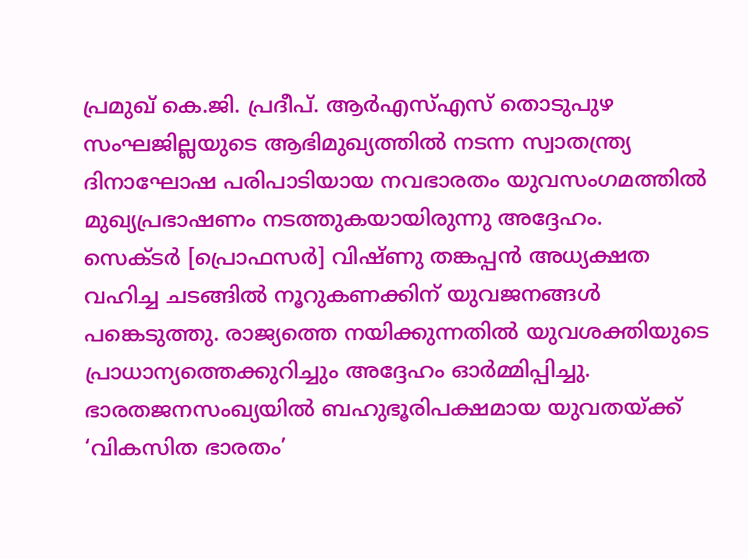പ്രമുഖ് കെ.ജി. പ്രദീപ്. ആർഎസ്എസ് തൊടുപുഴ സംഘജില്ലയുടെ ആഭിമുഖ്യത്തിൽ നടന്ന സ്വാതന്ത്ര്യ ദിനാഘോഷ പരിപാടിയായ നവഭാരതം യുവസംഗമത്തിൽ മുഖ്യപ്രഭാഷണം നടത്തുകയായിരുന്നു അദ്ദേഹം.
സെക്ടർ [പ്രൊഫസർ] വിഷ്ണു തങ്കപ്പൻ അധ്യക്ഷത വഹിച്ച ചടങ്ങിൽ നൂറുകണക്കിന് യുവജനങ്ങൾ പങ്കെടുത്തു. രാജ്യത്തെ നയിക്കുന്നതിൽ യുവശക്തിയുടെ പ്രാധാന്യത്തെക്കുറിച്ചും അദ്ദേഹം ഓർമ്മിപ്പിച്ചു. ഭാരതജനസംഖ്യയിൽ ബഹുഭൂരിപക്ഷമായ യുവതയ്ക്ക് ‘വികസിത ഭാരതം’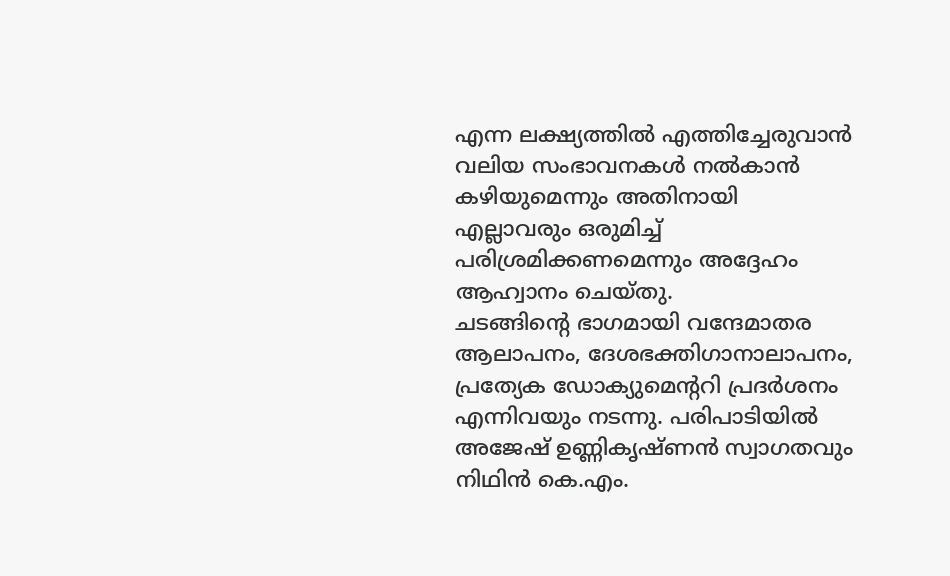എന്ന ലക്ഷ്യത്തിൽ എത്തിച്ചേരുവാൻ വലിയ സംഭാവനകൾ നൽകാൻ കഴിയുമെന്നും അതിനായി എല്ലാവരും ഒരുമിച്ച് പരിശ്രമിക്കണമെന്നും അദ്ദേഹം ആഹ്വാനം ചെയ്തു.
ചടങ്ങിന്റെ ഭാഗമായി വന്ദേമാതര ആലാപനം, ദേശഭക്തിഗാനാലാപനം, പ്രത്യേക ഡോക്യുമെന്ററി പ്രദർശനം എന്നിവയും നടന്നു. പരിപാടിയിൽ അജേഷ് ഉണ്ണികൃഷ്ണൻ സ്വാഗതവും നിഥിൻ കെ.എം.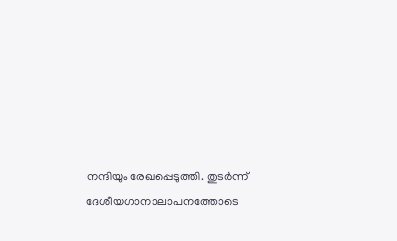നന്ദിയും രേഖപ്പെടുത്തി. തുടർന്ന് ദേശീയഗാനാലാപനത്തോടെ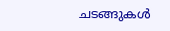ചടങ്ങുകൾ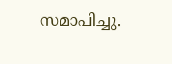സമാപിച്ചു.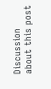Discussion about this post